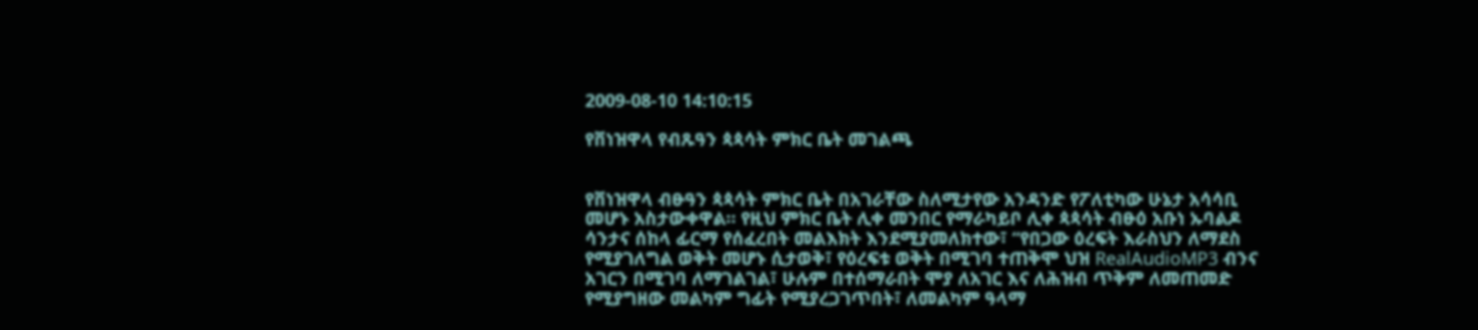2009-08-10 14:10:15

የቨነዝዋላ የብጹዓን ጳጳሳት ምክር ቤት መገልጫ


የቨነዝዋላ ብፁዓን ጳጳሳት ምክር ቤት በአገራቸው ስለሚታየው አንዳንድ የፖለቲካው ሁኔታ አሳሳቢ መሆኑ አስታውቀዋል። የዚህ ምክር ቤት ሊቀ መንበር የማራካይቦ ሊቀ ጳጳሳት ብፁዕ አቡነ ኡባልዶ ሳንታና ሰከላ ፊርማ የሰፈረበት መልእክት እንደሚያመለክተው፣ “የበጋው ዕረፍት እራስህን ለማደስ የሚያገለግል ወቅት መሆኑ ሲታወቅ፣ የዕረፍቱ ወቅት በሚገባ ተጠቅሞ ህዝ RealAudioMP3 ብንና አገርን በሚገባ ለማገልገል፣ ሁሉም በተሰማራበት ሞያ ለአገር እና ለሕዝብ ጥቅም ለመጠመድ የሚያግዘው መልካም ግፊት የሚያረጋገጥበት፣ ለመልካም ዓላማ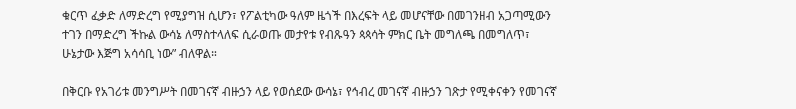ቁርጥ ፈቃድ ለማድረግ የሚያግዝ ሲሆን፣ የፖልቲካው ዓለም ዜጎች በእረፍት ላይ መሆናቸው በመገንዘብ አጋጣሚውን ተገን በማድረግ ችኩል ውሳኔ ለማስተላለፍ ሲራወጡ መታየቱ የብጹዓን ጳጳሳት ምክር ቤት መግለጫ በመግለጥ፣ ሁኔታው እጅግ አሳሳቢ ነው” ብለዋል።

በቅርቡ የአገሪቱ መንግሥት በመገናኛ ብዙኃን ላይ የወሰደው ውሳኔ፣ የኅብረ መገናኛ ብዙኃን ገጽታ የሚቀናቀን የመገናኛ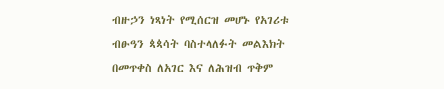ብዙኃን ነጻነት የሚሰርዝ መሆኑ የአገሪቱ ብፁዓን ጳጳሳት ባስተላለፉት መልእክት በመጥቀስ ለአገር እና ለሕዝብ ጥቅም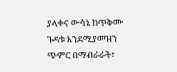ያላቀና ውሳኔ ከጥቅሙ ጉዳቱ እንደሚያመዝን ጭምር በማብራራት፣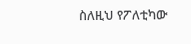ስለዚህ የፖለቲካው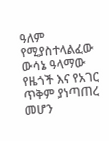ዓለም የሚያስተላልፈው ውሳኔ ዓላማው የዜጎች እና የአገር ጥቅም ያነጣጠረ መሆን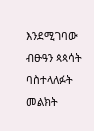እንደሚገባው ብፁዓን ጳጳሳት ባስተላለፉት መልክት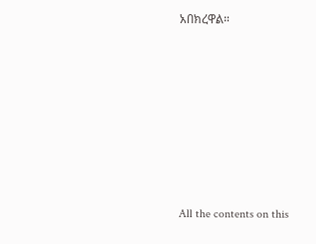አበክረዋል።








All the contents on this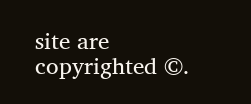site are copyrighted ©.